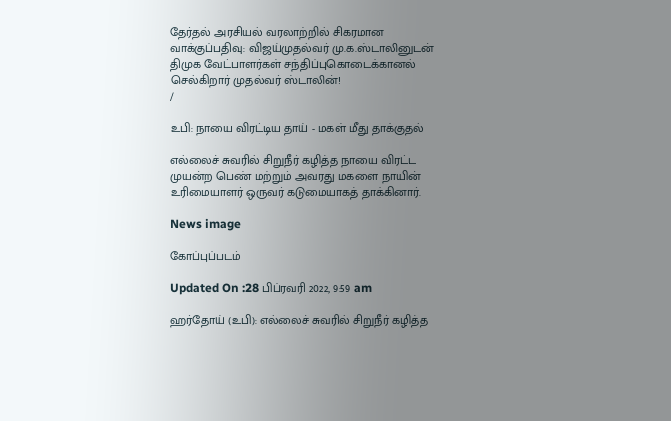தேர்தல் அரசியல் வரலாற்றில் சிகரமான வாக்குப்பதிவு: விஜய்முதல்வர் மு.க.ஸ்டாலினுடன் திமுக வேட்பாளர்கள் சந்திப்புகொடைக்கானல் செல்கிறார் முதல்வர் ஸ்டாலின்!
/

உபி: நாயை விரட்டிய தாய் - மகள் மீது தாக்குதல்

எல்லைச் சுவரில் சிறுநீர் கழித்த நாயை விரட்ட முயன்ற பெண் மற்றும் அவரது மகளை நாயின் உரிமையாளர் ஒருவர் கடுமையாகத் தாக்கினார்.

News image

கோப்புப்படம்

Updated On :28 பிப்ரவரி 2022, 9:59 am

ஹர்தோய் (உபி): எல்லைச் சுவரில் சிறுநீர் கழித்த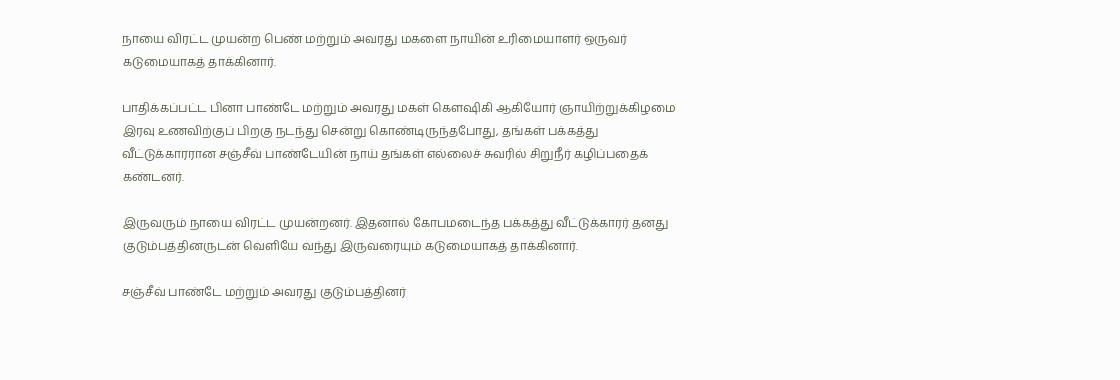நாயை விரட்ட முயன்ற பெண் மற்றும் அவரது மகளை நாயின் உரிமையாளர் ஒருவர் கடுமையாகத் தாக்கினார்.

பாதிக்கப்பட்ட பினா பாண்டே மற்றும் அவரது மகள் கௌஷிகி ஆகியோர் ஞாயிற்றுக்கிழமை இரவு உணவிற்குப் பிறகு நடந்து சென்று கொண்டிருந்தபோது, தங்கள் பக்கத்து வீட்டுக்காரரான சஞ்சீவ் பாண்டேயின் நாய் தங்கள் எல்லைச் சுவரில் சிறுநீர் கழிப்பதைக் கண்டனர்.

இருவரும் நாயை விரட்ட முயன்றனர். இதனால் கோபமடைந்த பக்கத்து வீட்டுக்காரர் தனது குடும்பத்தினருடன் வெளியே வந்து இருவரையும் கடுமையாகத் தாக்கினார்.

சஞ்சீவ் பாண்டே மற்றும் அவரது குடும்பத்தினர்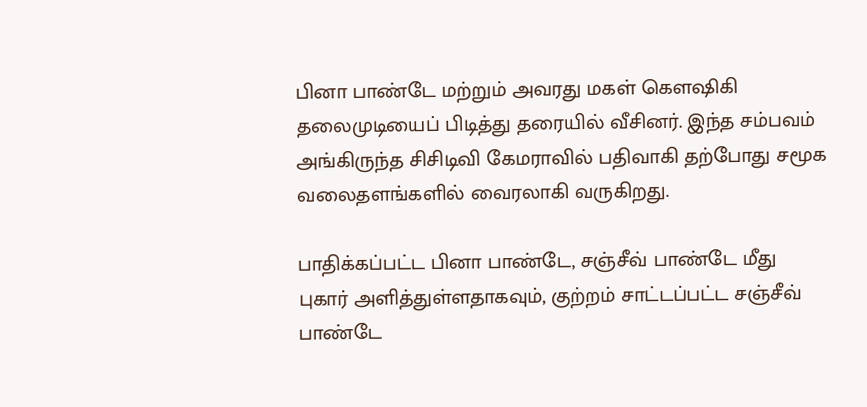பினா பாண்டே மற்றும் அவரது மகள் கௌஷிகி தலைமுடியைப் பிடித்து தரையில் வீசினர். இந்த சம்பவம் அங்கிருந்த சிசிடிவி கேமராவில் பதிவாகி தற்போது சமூக வலைதளங்களில் வைரலாகி வருகிறது.

பாதிக்கப்பட்ட பினா பாண்டே, சஞ்சீவ் பாண்டே மீது புகார் அளித்துள்ளதாகவும், குற்றம் சாட்டப்பட்ட சஞ்சீவ் பாண்டே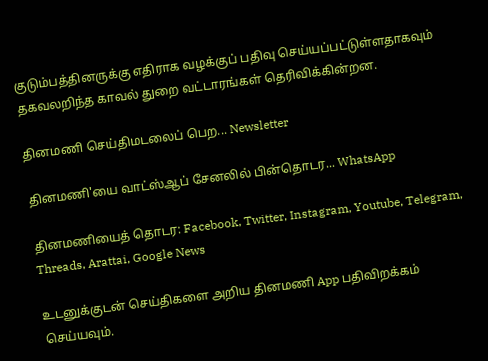குடும்பத்தினருக்கு எதிராக வழக்குப் பதிவு செய்யப்பட்டுள்ளதாகவும் தகவலறிந்த காவல் துறை வட்டாரங்கள் தெரிவிக்கின்றன.

தினமணி செய்திமடலைப் பெற... Newsletter

தினமணி'யை வாட்ஸ்ஆப் சேனலில் பின்தொடர... WhatsApp

தினமணியைத் தொடர: Facebook, Twitter, Instagram, Youtube, Telegram, Threads, Arattai, Google News

உடனுக்குடன் செய்திகளை அறிய தினமணி App பதிவிறக்கம் செய்யவும்.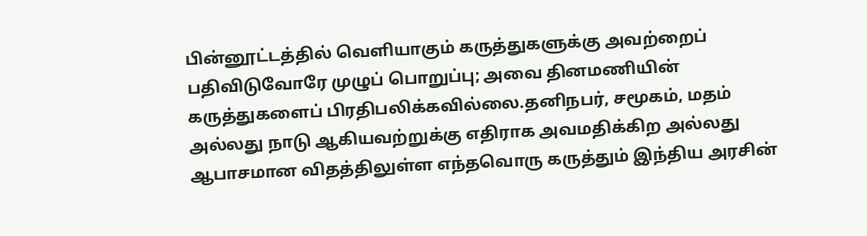பின்னூட்டத்தில் வெளியாகும் கருத்துகளுக்கு அவற்றைப் பதிவிடுவோரே முழுப் பொறுப்பு; அவை தினமணியின் கருத்துகளைப் பிரதிபலிக்கவில்லை.தனிநபர், சமூகம், மதம் அல்லது நாடு ஆகியவற்றுக்கு எதிராக அவமதிக்கிற அல்லது ஆபாசமான விதத்திலுள்ள எந்தவொரு கருத்தும் இந்திய அரசின்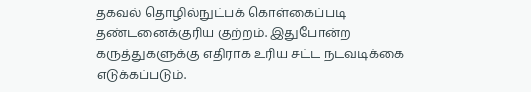தகவல் தொழில்நுட்பக் கொள்கைப்படி தண்டனைக்குரிய குற்றம். இதுபோன்ற கருத்துகளுக்கு எதிராக உரிய சட்ட நடவடிக்கை எடுக்கப்படும்.